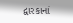દ્વારકાનાં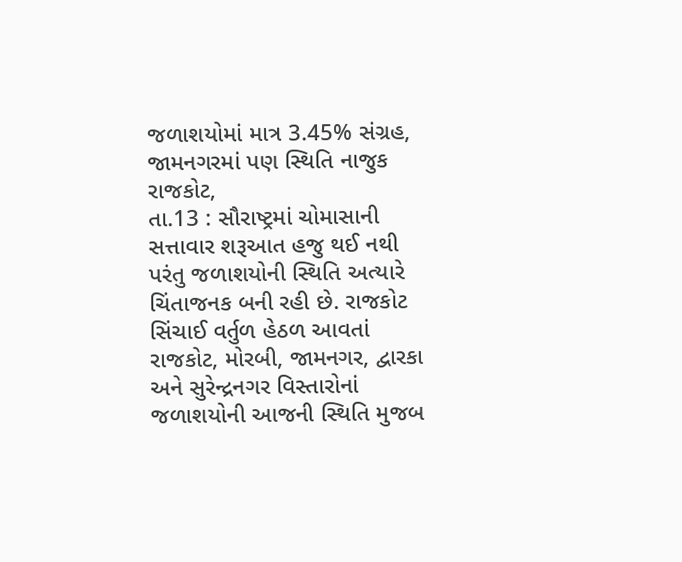જળાશયોમાં માત્ર 3.45% સંગ્રહ, જામનગરમાં પણ સ્થિતિ નાજુક
રાજકોટ,
તા.13 : સૌરાષ્ટ્રમાં ચોમાસાની સત્તાવાર શરૂઆત હજુ થઈ નથી પરંતુ જળાશયોની સ્થિતિ અત્યારે
ચિંતાજનક બની રહી છે. રાજકોટ સિંચાઈ વર્તુળ હેઠળ આવતાં રાજકોટ, મોરબી, જામનગર, દ્વારકા
અને સુરેન્દ્રનગર વિસ્તારોનાં જળાશયોની આજની સ્થિતિ મુજબ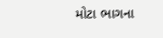મોટા ભાગના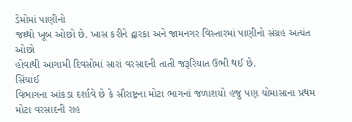ડેમોમાં પાણીનો
જથ્થો ખૂબ ઓછો છે. ખાસ કરીને દ્વારકા અને જામનગર વિસ્તારમાં પાણીનો સંગ્રહ અત્યંત ઓછો
હોવાથી આગામી દિવસોમાં સારાં વરસાદની તાતી જરૂરિયાત ઉભી થઈ છે.
સિંચાઈ
વિભાગના આંકડા દર્શાવે છે કે સૌરાષ્ટ્રના મોટા ભાગનાં જળાશયો હજુ પણ ચોમાસાના પ્રથમ
મોટા વરસાદની રાહ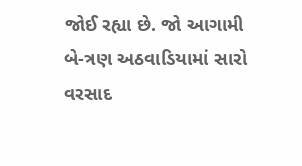જોઈ રહ્યા છે. જો આગામી બે-ત્રણ અઠવાડિયામાં સારો વરસાદ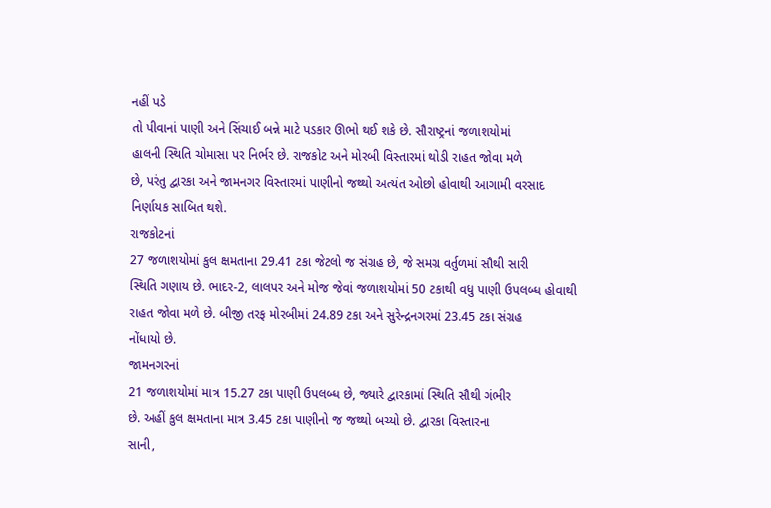નહીં પડે
તો પીવાનાં પાણી અને સિંચાઈ બન્ને માટે પડકાર ઊભો થઈ શકે છે. સૌરાષ્ટ્રનાં જળાશયોમાં
હાલની સ્થિતિ ચોમાસા પર નિર્ભર છે. રાજકોટ અને મોરબી વિસ્તારમાં થોડી રાહત જોવા મળે
છે, પરંતુ દ્વારકા અને જામનગર વિસ્તારમાં પાણીનો જથ્થો અત્યંત ઓછો હોવાથી આગામી વરસાદ
નિર્ણાયક સાબિત થશે.
રાજકોટનાં
27 જળાશયોમાં કુલ ક્ષમતાના 29.41 ટકા જેટલો જ સંગ્રહ છે, જે સમગ્ર વર્તુળમાં સૌથી સારી
સ્થિતિ ગણાય છે. ભાદર-2, લાલપર અને મોજ જેવાં જળાશયોમાં 50 ટકાથી વધુ પાણી ઉપલબ્ધ હોવાથી
રાહત જોવા મળે છે. બીજી તરફ મોરબીમાં 24.89 ટકા અને સુરેન્દ્રનગરમાં 23.45 ટકા સંગ્રહ
નોંધાયો છે.
જામનગરનાં
21 જળાશયોમાં માત્ર 15.27 ટકા પાણી ઉપલબ્ધ છે, જ્યારે દ્વારકામાં સ્થિતિ સૌથી ગંભીર
છે. અહીં કુલ ક્ષમતાના માત્ર 3.45 ટકા પાણીનો જ જથ્થો બચ્યો છે. દ્વારકા વિસ્તારના
સાની,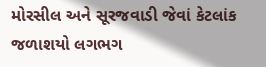મોરસીલ અને સૂરજવાડી જેવાં કેટલાંક જળાશયો લગભગ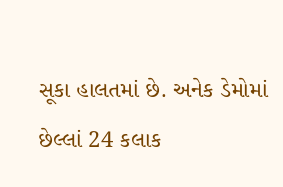સૂકા હાલતમાં છે. અનેક ડેમોમાં
છેલ્લાં 24 કલાક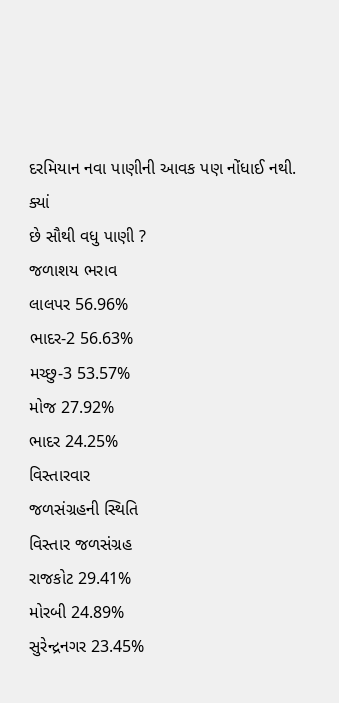દરમિયાન નવા પાણીની આવક પણ નોંધાઈ નથી.
ક્યાં
છે સૌથી વધુ પાણી ?
જળાશય ભરાવ
લાલપર 56.96%
ભાદર-2 56.63%
મચ્છુ-3 53.57%
મોજ 27.92%
ભાદર 24.25%
વિસ્તારવાર
જળસંગ્રહની સ્થિતિ
વિસ્તાર જળસંગ્રહ
રાજકોટ 29.41%
મોરબી 24.89%
સુરેન્દ્રનગર 23.45%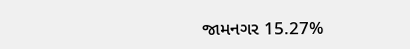જામનગર 15.27%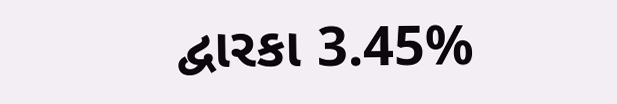દ્વારકા 3.45%